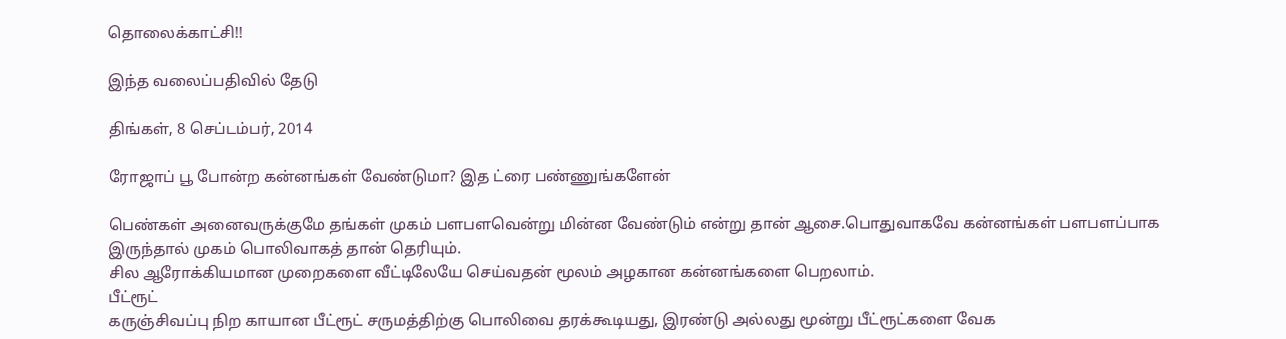தொலைக்காட்சி!!

இந்த வலைப்பதிவில் தேடு

திங்கள், 8 செப்டம்பர், 2014

ரோஜாப் பூ போன்ற கன்னங்கள் வேண்டுமா? இத ட்ரை பண்ணுங்களேன்

பெண்கள் அனைவருக்குமே தங்கள் முகம் பளபளவென்று மின்ன வேண்டும் என்று தான் ஆசை.பொதுவாகவே கன்னங்கள் பளபளப்பாக இருந்தால் முகம் பொலிவாகத் தான் தெரியும்.
சில ஆரோக்கியமான முறைகளை வீட்டிலேயே செய்வதன் மூலம் அழகான கன்னங்களை பெறலாம்.
பீட்ரூட்
கருஞ்சிவப்பு நிற காயான பீட்ரூட் சருமத்திற்கு பொலிவை தரக்கூடியது, இரண்டு அல்லது மூன்று பீட்ரூட்களை வேக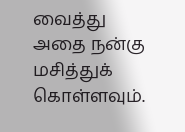வைத்து அதை நன்கு மசித்துக் கொள்ளவும்.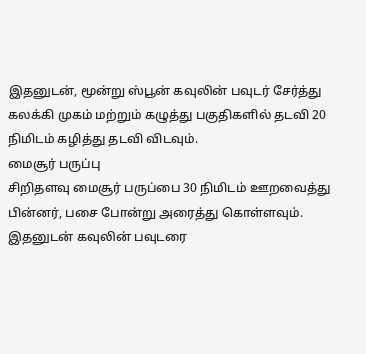இதனுடன், மூன்று ஸ்பூன் கவுலின் பவுடர் சேர்த்து கலக்கி முகம் மற்றும் கழுத்து பகுதிகளில் தடவி 20 நிமிடம் கழித்து தடவி விடவும்.
மைசூர் பருப்பு
சிறிதளவு மைசூர் பருப்பை 30 நிமிடம் ஊறவைத்து பின்னர், பசை போன்று அரைத்து கொள்ளவும்.
இதனுடன் கவுலின் பவுடரை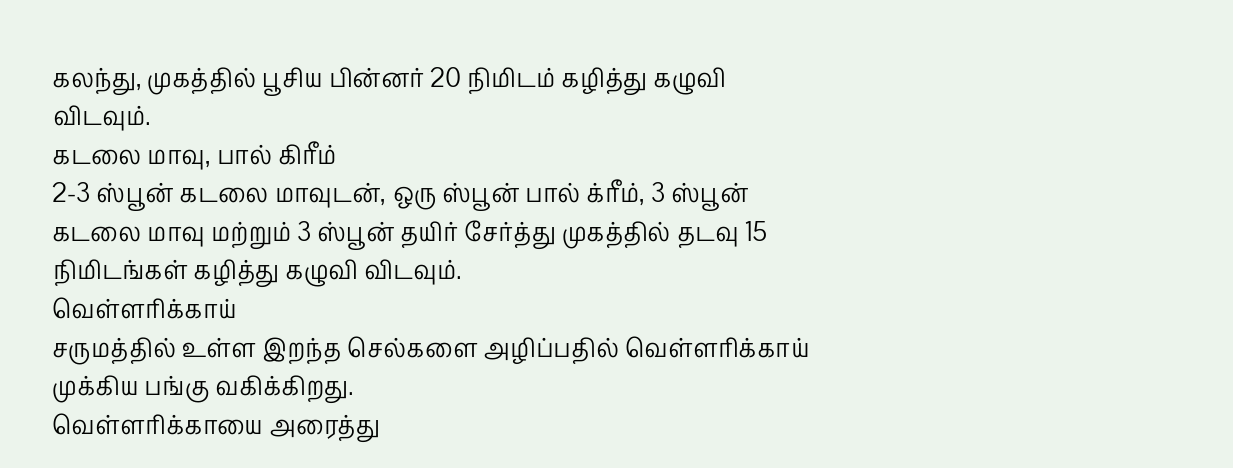கலந்து, முகத்தில் பூசிய பின்னர் 20 நிமிடம் கழித்து கழுவி விடவும்.
கடலை மாவு, பால் கிரீம்
2-3 ஸ்பூன் கடலை மாவுடன், ஒரு ஸ்பூன் பால் க்ரீம், 3 ஸ்பூன் கடலை மாவு மற்றும் 3 ஸ்பூன் தயிர் சேர்த்து முகத்தில் தடவு 15 நிமிடங்கள் கழித்து கழுவி விடவும்.
வெள்ளரிக்காய்
சருமத்தில் உள்ள இறந்த செல்களை அழிப்பதில் வெள்ளரிக்காய் முக்கிய பங்கு வகிக்கிறது.
வெள்ளரிக்காயை அரைத்து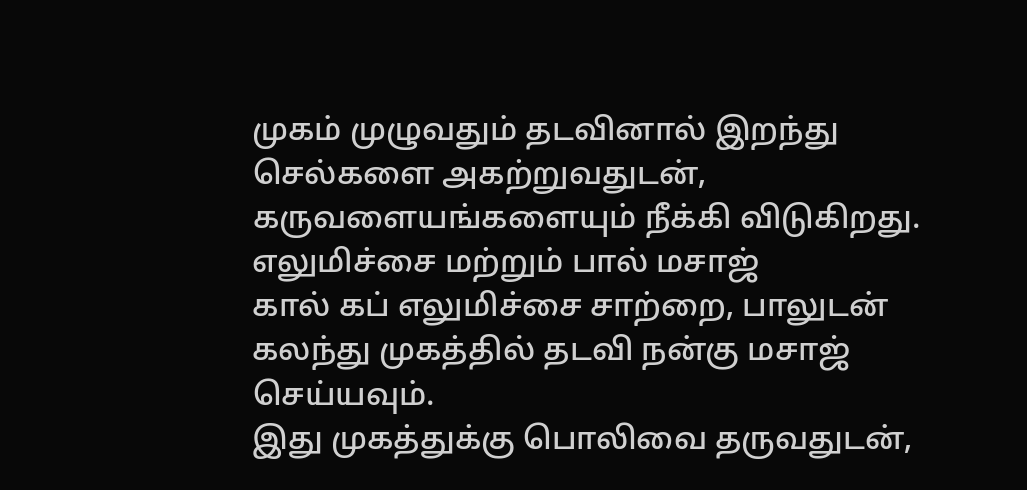முகம் முழுவதும் தடவினால் இறந்து செல்களை அகற்றுவதுடன், கருவளையங்களையும் நீக்கி விடுகிறது.
எலுமிச்சை மற்றும் பால் மசாஜ்
கால் கப் எலுமிச்சை சாற்றை, பாலுடன் கலந்து முகத்தில் தடவி நன்கு மசாஜ் செய்யவும்.
இது முகத்துக்கு பொலிவை தருவதுடன்,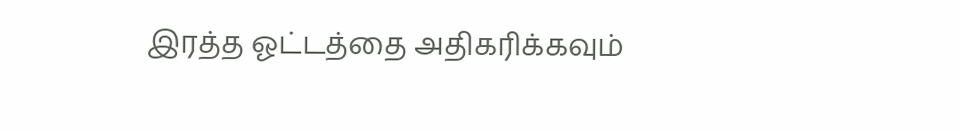இரத்த ஓட்டத்தை அதிகரிக்கவும்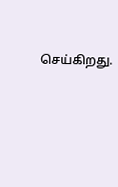செய்கிறது.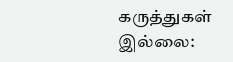கருத்துகள் இல்லை: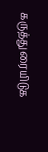கருத்துரையிடுக